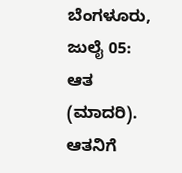ಬೆಂಗಳೂರು, ಜುಲೈ 05: ಆತ (ಮಾದರಿ). ಆತನಿಗೆ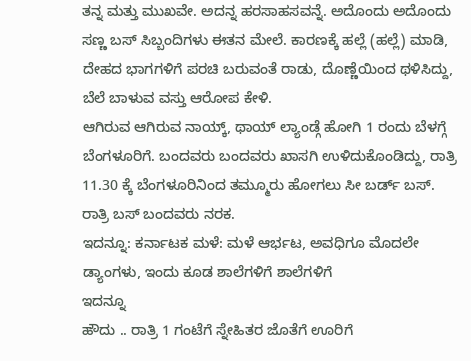ತನ್ನ ಮತ್ತು ಮುಖವೇ. ಅದನ್ನ ಹರಸಾಹಸವನ್ನೆ. ಅದೊಂದು ಅದೊಂದು ಸಣ್ಣ ಬಸ್ ಸಿಬ್ಬಂದಿಗಳು ಈತನ ಮೇಲೆ. ಕಾರಣಕ್ಕೆ ಹಲ್ಲೆ (ಹಲ್ಲೆ) ಮಾಡಿ, ದೇಹದ ಭಾಗಗಳಿಗೆ ಪರಚಿ ಬರುವಂತೆ ರಾಡು, ದೊಣ್ಣೆಯಿಂದ ಥಳಿಸಿದ್ದು, ಬೆಲೆ ಬಾಳುವ ವಸ್ತು ಆರೋಪ ಕೇಳಿ.
ಆಗಿರುವ ಆಗಿರುವ ನಾಯ್ಕ್, ಥಾಯ್ ಲ್ಯಾಂಡ್ಗೆ ಹೋಗಿ 1 ರಂದು ಬೆಳಗ್ಗೆ ಬೆಂಗಳೂರಿಗೆ. ಬಂದವರು ಬಂದವರು ಖಾಸಗಿ ಉಳಿದುಕೊಂಡಿದ್ದು, ರಾತ್ರಿ 11.30 ಕ್ಕೆ ಬೆಂಗಳೂರಿನಿಂದ ತಮ್ಮೂರು ಹೋಗಲು ಸೀ ಬರ್ಡ್ ಬಸ್. ರಾತ್ರಿ ಬಸ್ ಬಂದವರು ನರಕ.
ಇದನ್ನೂ: ಕರ್ನಾಟಕ ಮಳೆ: ಮಳೆ ಆರ್ಭಟ, ಅವಧಿಗೂ ಮೊದಲೇ ಡ್ಯಾಂಗಳು, ಇಂದು ಕೂಡ ಶಾಲೆಗಳಿಗೆ ಶಾಲೆಗಳಿಗೆ
ಇದನ್ನೂ
ಹೌದು .. ರಾತ್ರಿ 1 ಗಂಟೆಗೆ ಸ್ನೇಹಿತರ ಜೊತೆಗೆ ಊರಿಗೆ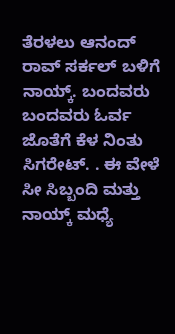ತೆರಳಲು ಆನಂದ್ ರಾವ್ ಸರ್ಕಲ್ ಬಳಿಗೆ ನಾಯ್ಕ್. ಬಂದವರು ಬಂದವರು ಓರ್ವ ಜೊತೆಗೆ ಕೆಳ ನಿಂತು ಸಿಗರೇಟ್. . ಈ ವೇಳೆ ಸೀ ಸಿಬ್ಬಂದಿ ಮತ್ತು ನಾಯ್ಕ್ ಮಧ್ಯೆ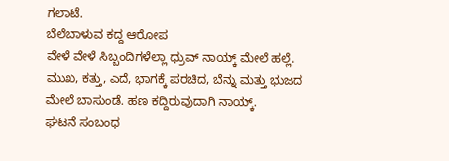ಗಲಾಟೆ.
ಬೆಲೆಬಾಳುವ ಕದ್ದ ಆರೋಪ
ವೇಳೆ ವೇಳೆ ಸಿಬ್ಬಂದಿಗಳೆಲ್ಲಾ ಧ್ರುವ್ ನಾಯ್ಕ್ ಮೇಲೆ ಹಲ್ಲೆ. ಮುಖ, ಕತ್ತು, ಎದೆ, ಭಾಗಕ್ಕೆ ಪರಚಿದ, ಬೆನ್ನು ಮತ್ತು ಭುಜದ ಮೇಲೆ ಬಾಸುಂಡೆ. ಹಣ ಕದ್ದಿರುವುದಾಗಿ ನಾಯ್ಕ್.
ಘಟನೆ ಸಂಬಂಧ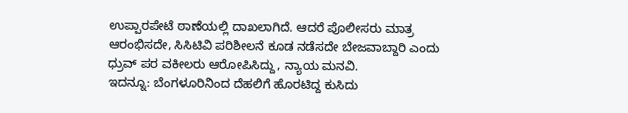ಉಪ್ಪಾರಪೇಟೆ ಠಾಣೆಯಲ್ಲಿ ದಾಖಲಾಗಿದೆ. ಆದರೆ ಪೊಲೀಸರು ಮಾತ್ರ ಆರಂಭಿಸದೇ, ಸಿಸಿಟಿವಿ ಪರಿಶೀಲನೆ ಕೂಡ ನಡೆಸದೇ ಬೇಜವಾಬ್ದಾರಿ ಎಂದು ಧ್ರುವ್ ಪರ ವಕೀಲರು ಆರೋಪಿಸಿದ್ದು, ನ್ಯಾಯ ಮನವಿ.
ಇದನ್ನೂ: ಬೆಂಗಳೂರಿನಿಂದ ದೆಹಲಿಗೆ ಹೊರಟಿದ್ದ ಕುಸಿದು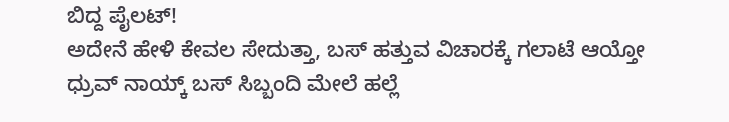ಬಿದ್ದ ಪೈಲಟ್!
ಅದೇನೆ ಹೇಳಿ ಕೇವಲ ಸೇದುತ್ತಾ, ಬಸ್ ಹತ್ತುವ ವಿಚಾರಕ್ಕೆ ಗಲಾಟೆ ಆಯ್ತೋ ಧ್ರುವ್ ನಾಯ್ಕ್ ಬಸ್ ಸಿಬ್ಬಂದಿ ಮೇಲೆ ಹಲ್ಲೆ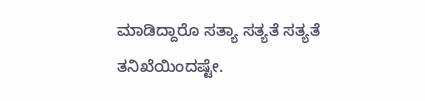ಮಾಡಿದ್ದಾರೊ ಸತ್ಯಾ ಸತ್ಯತೆ ಸತ್ಯತೆ ತನಿಖೆಯಿಂದಷ್ಟೇ.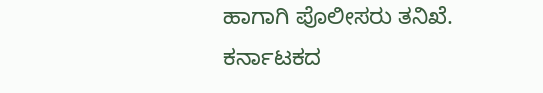ಹಾಗಾಗಿ ಪೊಲೀಸರು ತನಿಖೆ.
ಕರ್ನಾಟಕದ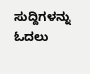ಸುದ್ದಿಗಳನ್ನು ಓದಲು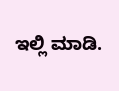ಇಲ್ಲಿ ಮಾಡಿ.